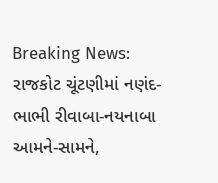Breaking News: રાજકોટ ચૂંટણીમાં નણંદ-ભાભી રીવાબા-નયનાબા આમને-સામને,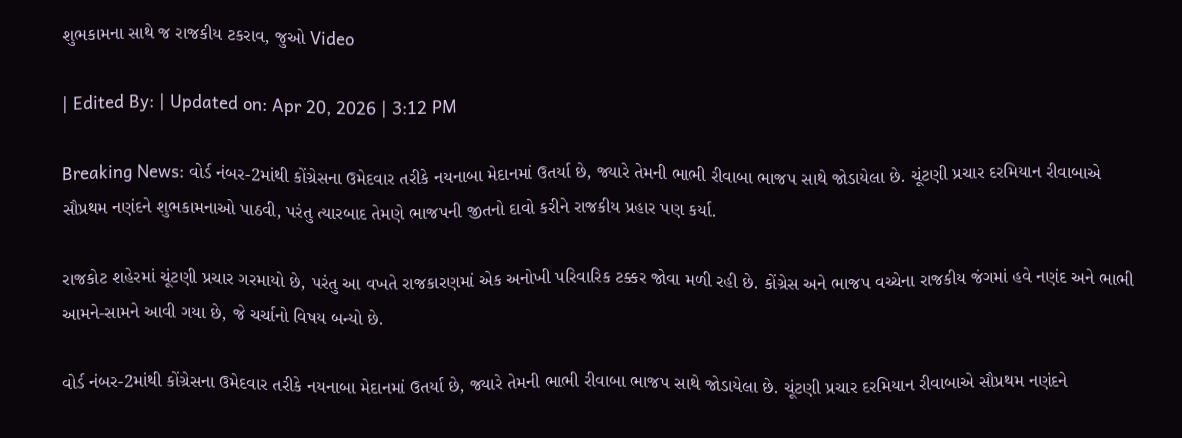શુભકામના સાથે જ રાજકીય ટકરાવ, જુઓ Video

| Edited By: | Updated on: Apr 20, 2026 | 3:12 PM

Breaking News: વોર્ડ નંબર-2માંથી કોંગ્રેસના ઉમેદવાર તરીકે નયનાબા મેદાનમાં ઉતર્યા છે, જ્યારે તેમની ભાભી રીવાબા ભાજપ સાથે જોડાયેલા છે. ચૂંટણી પ્રચાર દરમિયાન રીવાબાએ સૌપ્રથમ નણંદને શુભકામનાઓ પાઠવી, પરંતુ ત્યારબાદ તેમણે ભાજપની જીતનો દાવો કરીને રાજકીય પ્રહાર પણ કર્યા.

રાજકોટ શહેરમાં ચૂંટણી પ્રચાર ગરમાયો છે, પરંતુ આ વખતે રાજકારણમાં એક અનોખી પરિવારિક ટક્કર જોવા મળી રહી છે. કોંગ્રેસ અને ભાજપ વચ્ચેના રાજકીય જંગમાં હવે નણંદ અને ભાભી આમને-સામને આવી ગયા છે, જે ચર્ચાનો વિષય બન્યો છે.

વોર્ડ નંબર-2માંથી કોંગ્રેસના ઉમેદવાર તરીકે નયનાબા મેદાનમાં ઉતર્યા છે, જ્યારે તેમની ભાભી રીવાબા ભાજપ સાથે જોડાયેલા છે. ચૂંટણી પ્રચાર દરમિયાન રીવાબાએ સૌપ્રથમ નણંદને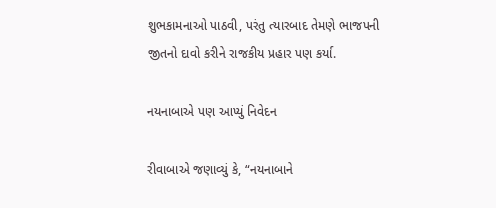શુભકામનાઓ પાઠવી, પરંતુ ત્યારબાદ તેમણે ભાજપની જીતનો દાવો કરીને રાજકીય પ્રહાર પણ કર્યા.

નયનાબાએ પણ આપ્યું નિવેદન

રીવાબાએ જણાવ્યું કે, “નયનાબાને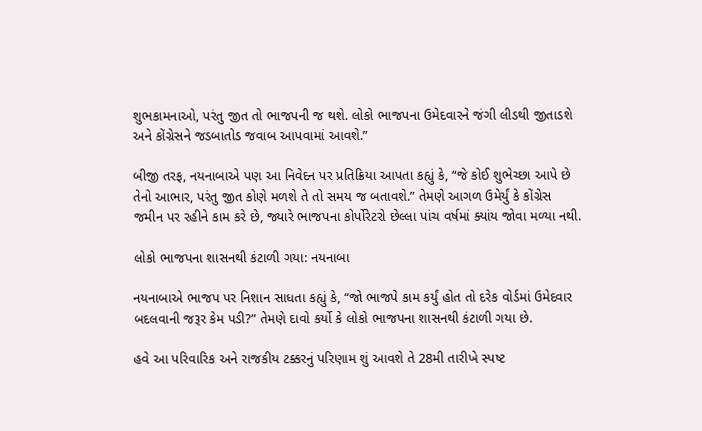શુભકામનાઓ, પરંતુ જીત તો ભાજપની જ થશે. લોકો ભાજપના ઉમેદવારને જંગી લીડથી જીતાડશે અને કોંગ્રેસને જડબાતોડ જવાબ આપવામાં આવશે.”

બીજી તરફ, નયનાબાએ પણ આ નિવેદન પર પ્રતિક્રિયા આપતા કહ્યું કે, “જે કોઈ શુભેચ્છા આપે છે તેનો આભાર, પરંતુ જીત કોણે મળશે તે તો સમય જ બતાવશે.” તેમણે આગળ ઉમેર્યું કે કોંગ્રેસ જમીન પર રહીને કામ કરે છે, જ્યારે ભાજપના કોર્પોરેટરો છેલ્લા પાંચ વર્ષમાં ક્યાંય જોવા મળ્યા નથી.

લોકો ભાજપના શાસનથી કંટાળી ગયા: નયનાબા

નયનાબાએ ભાજપ પર નિશાન સાધતા કહ્યું કે, “જો ભાજપે કામ કર્યું હોત તો દરેક વોર્ડમાં ઉમેદવાર બદલવાની જરૂર કેમ પડી?” તેમણે દાવો કર્યો કે લોકો ભાજપના શાસનથી કંટાળી ગયા છે.

હવે આ પરિવારિક અને રાજકીય ટક્કરનું પરિણામ શું આવશે તે 28મી તારીખે સ્પષ્ટ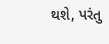થશે, પરંતુ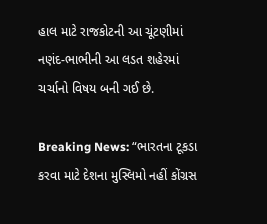હાલ માટે રાજકોટની આ ચૂંટણીમાં નણંદ-ભાભીની આ લડત શહેરમાં ચર્ચાનો વિષય બની ગઈ છે.

Breaking News: “ભારતના ટૂકડા કરવા માટે દેશના મુસ્લિમો નહીં કોંગ્રસ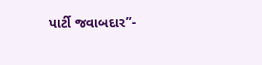પાર્ટી જવાબદાર”-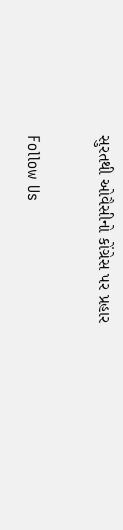સુરતથી ઓવૈસીનો કોંગ્રેસ પર પ્રહાર

Follow Us